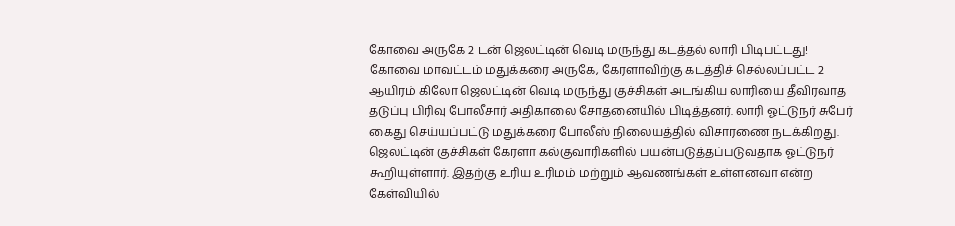கோவை அருகே 2 டன் ஜெலட்டின் வெடி மருந்து கடத்தல் லாரி பிடிபட்டது!
கோவை மாவட்டம் மதுக்கரை அருகே, கேரளாவிற்கு கடத்திச் செல்லப்பட்ட 2 ஆயிரம் கிலோ ஜெலட்டின் வெடி மருந்து குச்சிகள் அடங்கிய லாரியை தீவிரவாத தடுப்பு பிரிவு போலீசார் அதிகாலை சோதனையில் பிடித்தனர். லாரி ஓட்டுநர் சுபேர் கைது செய்யப்பட்டு மதுக்கரை போலீஸ் நிலையத்தில் விசாரணை நடக்கிறது. ஜெலட்டின் குச்சிகள் கேரளா கல்குவாரிகளில் பயன்படுத்தப்படுவதாக ஓட்டுநர் கூறியுள்ளார். இதற்கு உரிய உரிமம் மற்றும் ஆவணங்கள் உள்ளனவா என்ற கேள்வியில்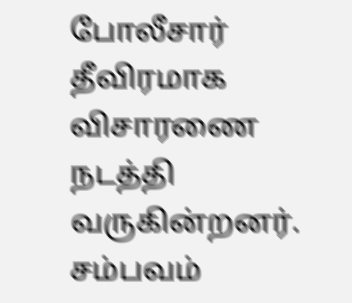போலீசார் தீவிரமாக விசாரணை நடத்தி வருகின்றனர். சம்பவம்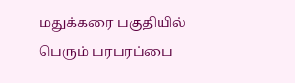மதுக்கரை பகுதியில் பெரும் பரபரப்பை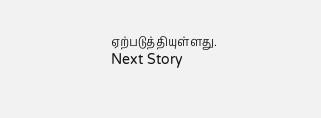ஏற்படுத்தியுள்ளது.
Next Story